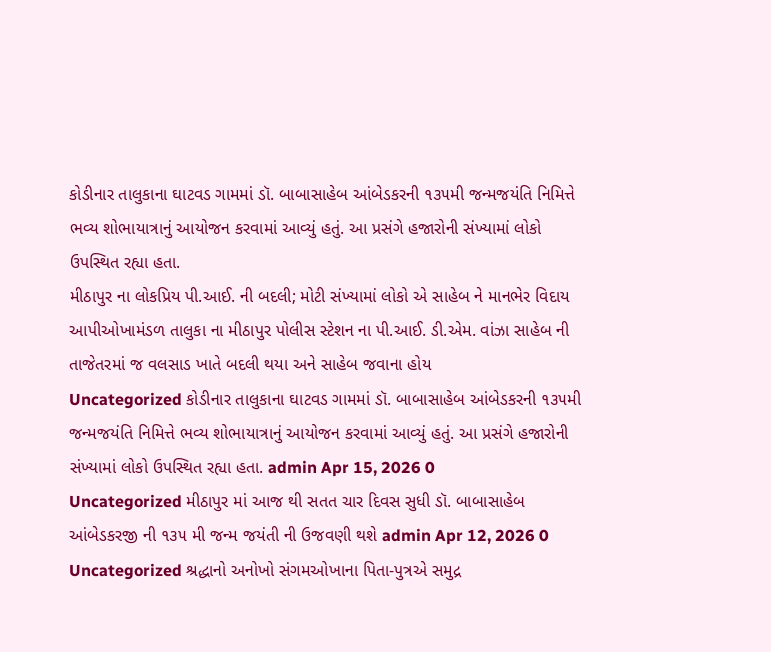કોડીનાર તાલુકાના ઘાટવડ ગામમાં ડૉ. બાબાસાહેબ આંબેડકરની ૧૩૫મી જન્મજયંતિ નિમિત્તે ભવ્ય શોભાયાત્રાનું આયોજન કરવામાં આવ્યું હતું. આ પ્રસંગે હજારોની સંખ્યામાં લોકો ઉપસ્થિત રહ્યા હતા.
મીઠાપુર ના લોકપ્રિય પી.આઈ. ની બદલી; મોટી સંખ્યામાં લોકો એ સાહેબ ને માનભેર વિદાય આપીઓખામંડળ તાલુકા ના મીઠાપુર પોલીસ સ્ટેશન ના પી.આઈ. ડી.એમ. વાંઝા સાહેબ ની તાજેતરમાં જ વલસાડ ખાતે બદલી થયા અને સાહેબ જવાના હોય
Uncategorized કોડીનાર તાલુકાના ઘાટવડ ગામમાં ડૉ. બાબાસાહેબ આંબેડકરની ૧૩૫મી જન્મજયંતિ નિમિત્તે ભવ્ય શોભાયાત્રાનું આયોજન કરવામાં આવ્યું હતું. આ પ્રસંગે હજારોની સંખ્યામાં લોકો ઉપસ્થિત રહ્યા હતા. admin Apr 15, 2026 0
Uncategorized મીઠાપુર માં આજ થી સતત ચાર દિવસ સુધી ડૉ. બાબાસાહેબ આંબેડકરજી ની ૧૩૫ મી જન્મ જયંતી ની ઉજવણી થશે admin Apr 12, 2026 0
Uncategorized શ્રદ્ધાનો અનોખો સંગમઓખાના પિતા-પુત્રએ સમુદ્ર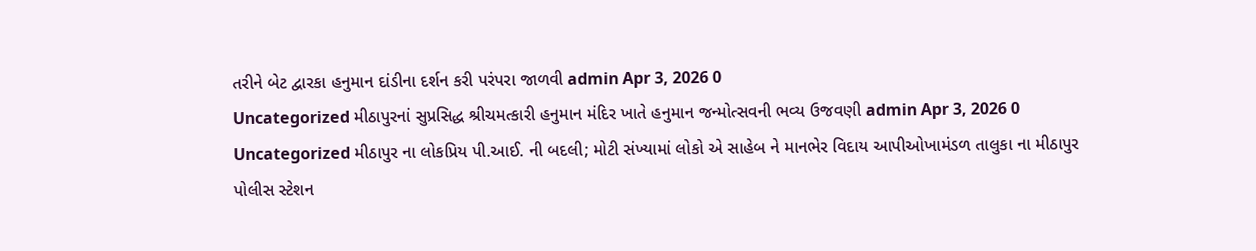તરીને બેટ દ્વારકા હનુમાન દાંડીના દર્શન કરી પરંપરા જાળવી admin Apr 3, 2026 0
Uncategorized મીઠાપુરનાં સુપ્રસિદ્ધ શ્રીચમત્કારી હનુમાન મંદિર ખાતે હનુમાન જન્મોત્સવની ભવ્ય ઉજવણી admin Apr 3, 2026 0
Uncategorized મીઠાપુર ના લોકપ્રિય પી.આઈ. ની બદલી; મોટી સંખ્યામાં લોકો એ સાહેબ ને માનભેર વિદાય આપીઓખામંડળ તાલુકા ના મીઠાપુર પોલીસ સ્ટેશન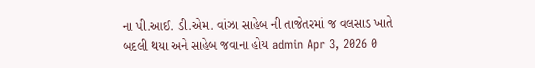ના પી.આઈ. ડી.એમ. વાંઝા સાહેબ ની તાજેતરમાં જ વલસાડ ખાતે બદલી થયા અને સાહેબ જવાના હોય admin Apr 3, 2026 0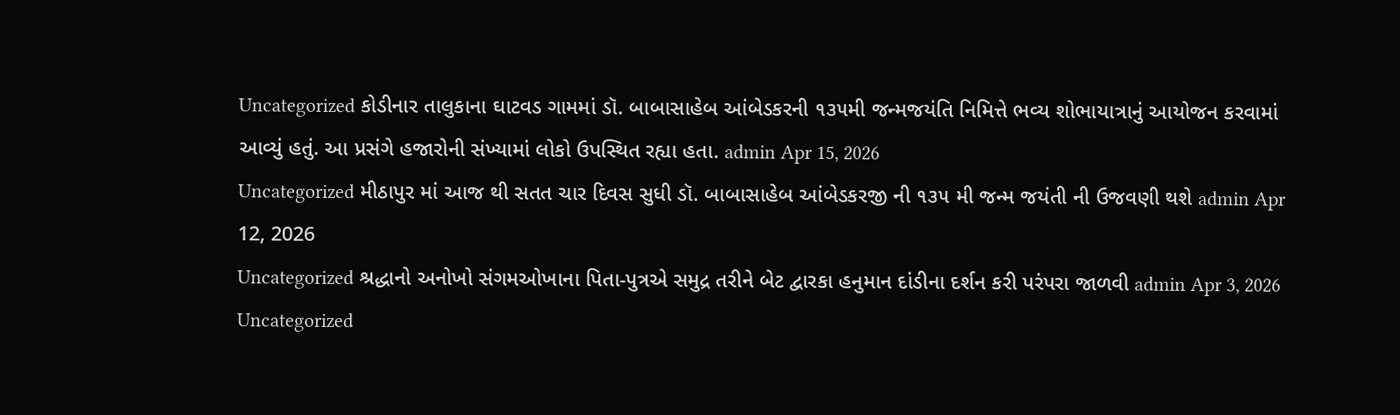Uncategorized કોડીનાર તાલુકાના ઘાટવડ ગામમાં ડૉ. બાબાસાહેબ આંબેડકરની ૧૩૫મી જન્મજયંતિ નિમિત્તે ભવ્ય શોભાયાત્રાનું આયોજન કરવામાં આવ્યું હતું. આ પ્રસંગે હજારોની સંખ્યામાં લોકો ઉપસ્થિત રહ્યા હતા. admin Apr 15, 2026
Uncategorized મીઠાપુર માં આજ થી સતત ચાર દિવસ સુધી ડૉ. બાબાસાહેબ આંબેડકરજી ની ૧૩૫ મી જન્મ જયંતી ની ઉજવણી થશે admin Apr 12, 2026
Uncategorized શ્રદ્ધાનો અનોખો સંગમઓખાના પિતા-પુત્રએ સમુદ્ર તરીને બેટ દ્વારકા હનુમાન દાંડીના દર્શન કરી પરંપરા જાળવી admin Apr 3, 2026
Uncategorized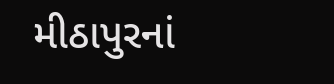મીઠાપુરનાં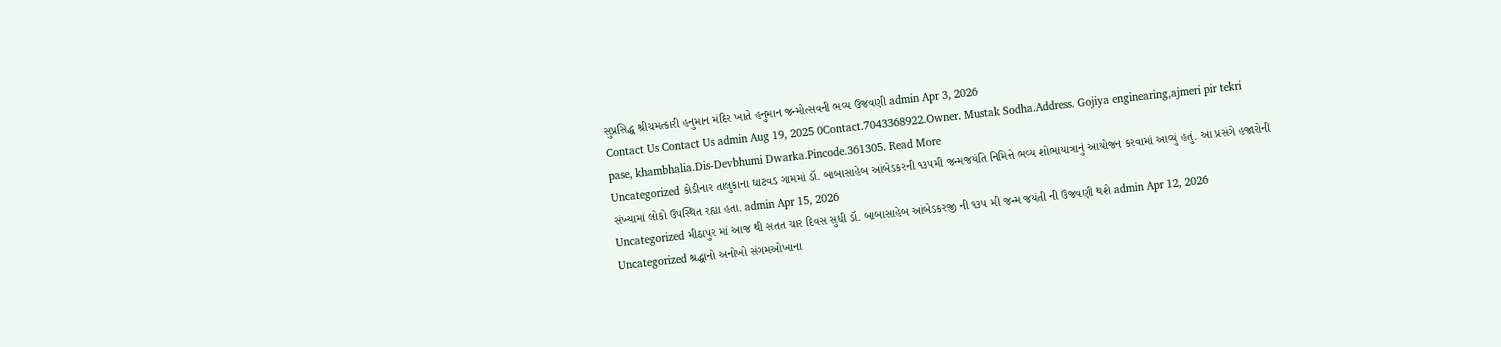સુપ્રસિદ્ધ શ્રીચમત્કારી હનુમાન મંદિર ખાતે હનુમાન જન્મોત્સવની ભવ્ય ઉજવણી admin Apr 3, 2026
Contact Us Contact Us admin Aug 19, 2025 0Contact.7043368922.Owner. Mustak Sodha.Address. Gojiya enginearing,ajmeri pir tekri pase, khambhalia.Dis-Devbhumi Dwarka.Pincode.361305. Read More
Uncategorized કોડીનાર તાલુકાના ઘાટવડ ગામમાં ડૉ. બાબાસાહેબ આંબેડકરની ૧૩૫મી જન્મજયંતિ નિમિત્તે ભવ્ય શોભાયાત્રાનું આયોજન કરવામાં આવ્યું હતું. આ પ્રસંગે હજારોની સંખ્યામાં લોકો ઉપસ્થિત રહ્યા હતા. admin Apr 15, 2026
Uncategorized મીઠાપુર માં આજ થી સતત ચાર દિવસ સુધી ડૉ. બાબાસાહેબ આંબેડકરજી ની ૧૩૫ મી જન્મ જયંતી ની ઉજવણી થશે admin Apr 12, 2026
Uncategorized શ્રદ્ધાનો અનોખો સંગમઓખાના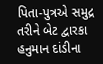પિતા-પુત્રએ સમુદ્ર તરીને બેટ દ્વારકા હનુમાન દાંડીના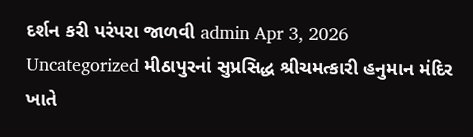દર્શન કરી પરંપરા જાળવી admin Apr 3, 2026
Uncategorized મીઠાપુરનાં સુપ્રસિદ્ધ શ્રીચમત્કારી હનુમાન મંદિર ખાતે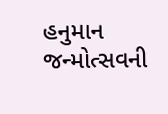હનુમાન જન્મોત્સવની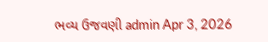ભવ્ય ઉજવણી admin Apr 3, 2026